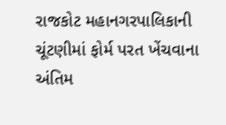રાજકોટ મહાનગરપાલિકાની ચૂંટણીમાં ફોર્મ પરત ખેંચવાના અંતિમ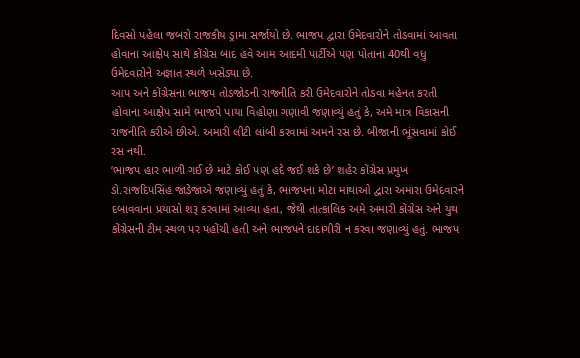દિવસો પહેલા જબરો રાજકીય ડ્રામા સર્જાયો છે. ભાજપ દ્વારા ઉમેદવારોને તોડવામાં આવતા હોવાના આક્ષેપ સાથે કોંગ્રેસ બાદ હવે આમ આદમી પાર્ટીએ પણ પોતાના 40થી વધુ ઉમેદવારોને અજ્ઞાત સ્થળે ખસેડ્યા છે.
આપ અને કોંગ્રેસના ભાજપ તોડજોડની રાજનીતિ કરી ઉમેદવારોને તોડવા મહેનત કરતી હોવાના આક્ષેપ સામે ભાજપે પાયા વિહોણા ગણાવી જણાવ્યું હતું કે, અમે માત્ર વિકાસની રાજનીતિ કરીએ છીએ. અમારી લીટી લાંબી કરવામાં અમને રસ છે. બીજાની ભૂંસવામાં કોઈ રસ નથી.
‘ભાજપ હાર ભાળી ગઈ છે માટે કોઈ પણ હદે જઈ શકે છે’ શહેર કોંગ્રેસ પ્રમુખ ડો.રાજદિપસિંહ જાડેજાએ જણાવ્યું હતું કે, ભાજપના મોટા માથાઓ દ્વારા અમારા ઉમેદવારને દબાવવાના પ્રયાસો શરૂ કરવામાં આવ્યા હતા, જેથી તાત્કાલિક અમે અમારી કોંગ્રેસ અને યુથ કોંગ્રેસની ટીમ સ્થળ પર પહોંચી હતી અને ભાજપને દાદાગીરી ન કરવા જણાવ્યું હતું. ભાજપ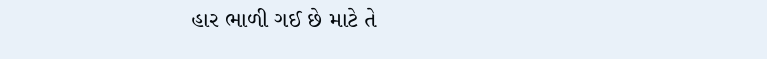હાર ભાળી ગઈ છે માટે તે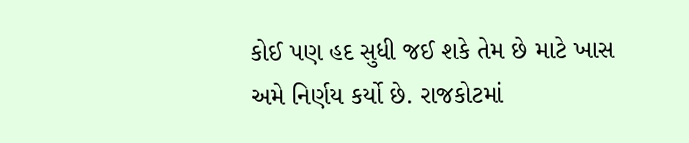કોઈ પણ હદ સુધી જઈ શકે તેમ છે માટે ખાસ અમે નિર્ણય કર્યો છે. રાજકોટમાં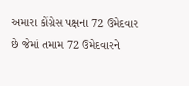અમારા કોંગ્રેસ પક્ષના 72 ઉમેદવાર છે જેમાં તમામ 72 ઉમેદવારને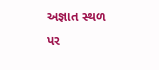અજ્ઞાત સ્થળ પર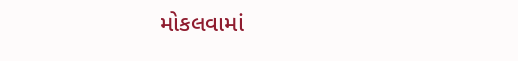મોકલવામાં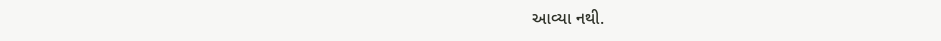આવ્યા નથી.